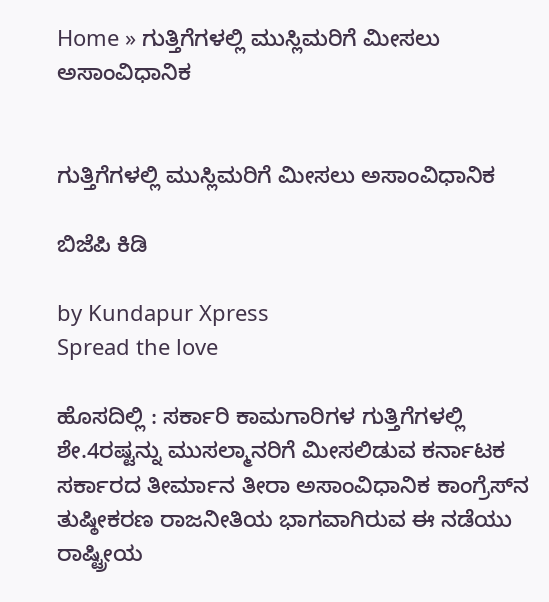Home » ಗುತ್ತಿಗೆಗಳಲ್ಲಿ ಮುಸ್ಲಿಮರಿಗೆ ಮೀಸಲು ಅಸಾಂವಿಧಾನಿಕ


ಗುತ್ತಿಗೆಗಳಲ್ಲಿ ಮುಸ್ಲಿಮರಿಗೆ ಮೀಸಲು ಅಸಾಂವಿಧಾನಿಕ

ಬಿಜೆಪಿ ಕಿಡಿ

by Kundapur Xpress
Spread the love

ಹೊಸದಿಲ್ಲಿ : ಸರ್ಕಾರಿ ಕಾಮಗಾರಿಗಳ ಗುತ್ತಿಗೆಗಳಲ್ಲಿ ಶೇ.4ರಷ್ಟನ್ನು ಮುಸಲ್ಮಾನರಿಗೆ ಮೀಸಲಿಡುವ ಕರ್ನಾಟಕ ಸರ್ಕಾರದ ತೀರ್ಮಾನ ತೀರಾ ಅಸಾಂವಿಧಾನಿಕ ಕಾಂಗ್ರೆಸ್‌ನ ತುಷ್ಠೀಕರಣ ರಾಜನೀತಿಯ ಭಾಗವಾಗಿರುವ ಈ ನಡೆಯು ರಾಷ್ಟ್ರೀಯ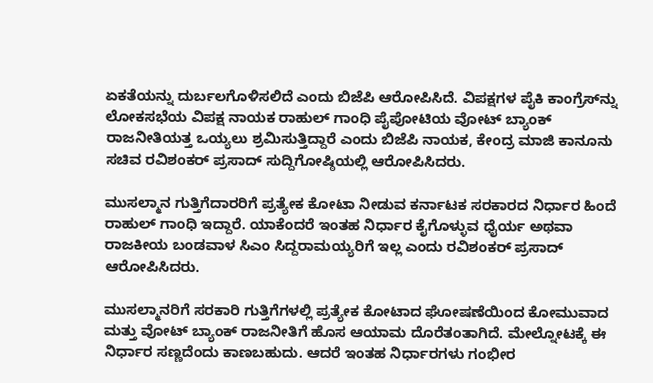ಏಕತೆಯನ್ನು ದುರ್ಬಲಗೊಳಿಸಲಿದೆ ಎಂದು ಬಿಜೆಪಿ ಆರೋಪಿಸಿದೆ. ವಿಪಕ್ಷಗಳ ಪೈಕಿ ಕಾಂಗ್ರೆಸ್‌ನ್ನು ಲೋಕಸಭೆಯ ವಿಪಕ್ಷ ನಾಯಕ ರಾಹುಲ್ ಗಾಂಧಿ ಪೈಪೋಟಿಯ ವೋಟ್ ಬ್ಯಾಂಕ್ ರಾಜನೀತಿಯತ್ತ ಒಯ್ಯಲು ಶ್ರಮಿಸುತ್ತಿದ್ದಾರೆ ಎಂದು ಬಿಜೆಪಿ ನಾಯಕ, ಕೇಂದ್ರ ಮಾಜಿ ಕಾನೂನು ಸಚಿವ ರವಿಶಂಕರ್ ಪ್ರಸಾದ್‌ ಸುದ್ದಿಗೋಷ್ಠಿಯಲ್ಲಿ ಆರೋಪಿಸಿದರು.

ಮುಸಲ್ಮಾನ ಗುತ್ತಿಗೆದಾರರಿಗೆ ಪ್ರತ್ಯೇಕ ಕೋಟಾ ನೀಡುವ ಕರ್ನಾಟಕ ಸರಕಾರದ ನಿರ್ಧಾರ ಹಿಂದೆ ರಾಹುಲ್ ಗಾಂಧಿ ಇದ್ದಾರೆ. ಯಾಕೆಂದರೆ ಇಂತಹ ನಿರ್ಧಾರ ಕೈಗೊಳ್ಳುವ ಧೈರ್ಯ ಅಥವಾ ರಾಜಕೀಯ ಬಂಡವಾಳ ಸಿಎಂ ಸಿದ್ದರಾಮಯ್ಯರಿಗೆ ಇಲ್ಲ ಎಂದು ರವಿಶಂಕ‌ರ್ ಪ್ರಸಾದ್ ಆರೋಪಿಸಿದರು.

ಮುಸಲ್ಮಾನರಿಗೆ ಸರಕಾರಿ ಗುತ್ತಿಗೆಗಳಲ್ಲಿ ಪ್ರತ್ಯೇಕ ಕೋಟಾದ ಘೋಷಣೆಯಿಂದ ಕೋಮುವಾದ ಮತ್ತು ವೋಟ್‌ ಬ್ಯಾಂಕ್ ರಾಜನೀತಿಗೆ ಹೊಸ ಆಯಾಮ ದೊರೆತಂತಾಗಿದೆ. ಮೇಲ್ನೋಟಕ್ಕೆ ಈ ನಿರ್ಧಾರ ಸಣ್ಣದೆಂದು ಕಾಣಬಹುದು. ಆದರೆ ಇಂತಹ ನಿರ್ಧಾರಗಳು ಗಂಭೀರ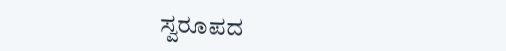ಸ್ವರೂಪದ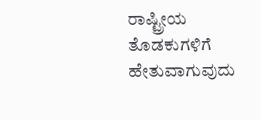ರಾಷ್ಟ್ರೀಯ ತೊಡಕುಗಳಿಗೆ ಹೇತುವಾಗುವುದು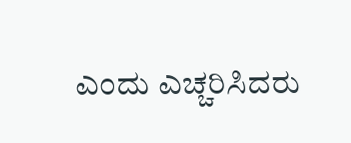ಎಂದು ಎಚ್ಚರಿಸಿದರು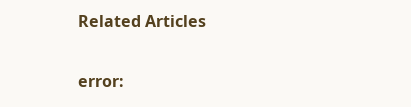Related Articles

error: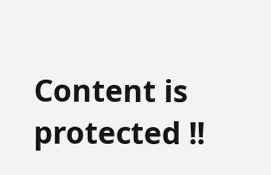Content is protected !!